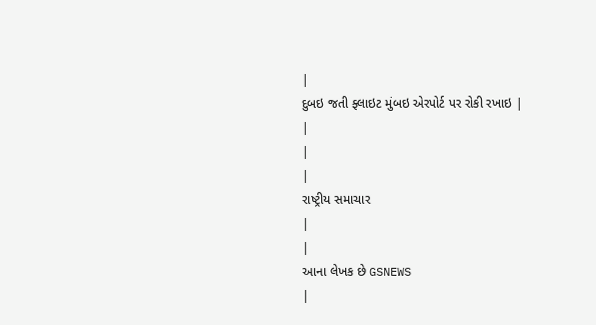|
દુબઇ જતી ફ્લાઇટ મુંબઇ એરપોર્ટ પર રોકી રખાઇ |
|
|
|
રાષ્ટ્રીય સમાચાર
|
|
આના લેખક છે GSNEWS
|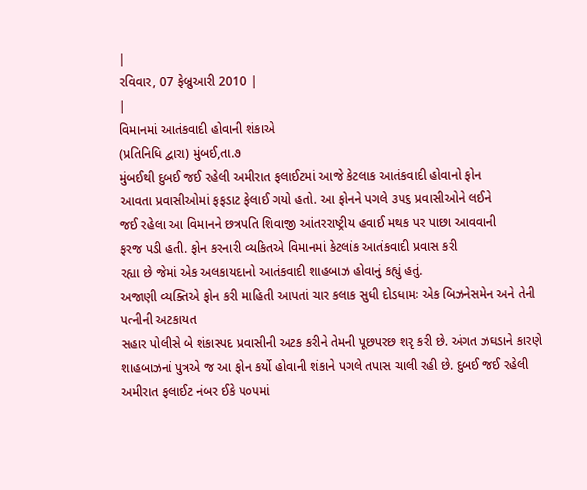|
રવિવાર, 07 ફેબ્રુઆરી 2010 |
|
વિમાનમાં આતંકવાદી હોવાની શંકાએ
(પ્રતિનિધિ દ્વારા) મુંબઈ,તા.૭
મુંબઈથી દુબઈ જઈ રહેલી અમીરાત ફલાઈટમાં આજે કેટલાક આતંકવાદી હોવાનો ફોન
આવતા પ્રવાસીઓમાં ફફડાટ ફેલાઈ ગયો હતો. આ ફોનને પગલે ૩૫૬ પ્રવાસીઓને લઈને
જઈ રહેલા આ વિમાનને છત્રપતિ શિવાજી આંતરરાષ્ટ્રીય હવાઈ મથક પર પાછા આવવાની
ફરજ પડી હતી. ફોન કરનારી વ્યકિતએ વિમાનમાં કેટલાંક આતંકવાદી પ્રવાસ કરી
રહ્યા છે જેમાં એક અલકાયદાનો આતંકવાદી શાહબાઝ હોવાનું કહ્યું હતું.
અજાણી વ્યક્તિએ ફોન કરી માહિતી આપતાં ચાર કલાક સુધી દોડધામઃ એક બિઝનેસમેન અને તેની પત્નીની અટકાયત
સહાર પોલીસે બે શંકાસ્પદ પ્રવાસીની અટક કરીને તેમની પૂછપરછ શરૃ કરી છે. અંગત ઝઘડાને કારણે શાહબાઝનાં પુત્રએ જ આ ફોન કર્યો હોવાની શંકાને પગલે તપાસ ચાલી રહી છે. દુબઈ જઈ રહેલી અમીરાત ફલાઈટ નંબર ઈકે ૫૦૫માં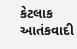કેટલાક આતંકવાદી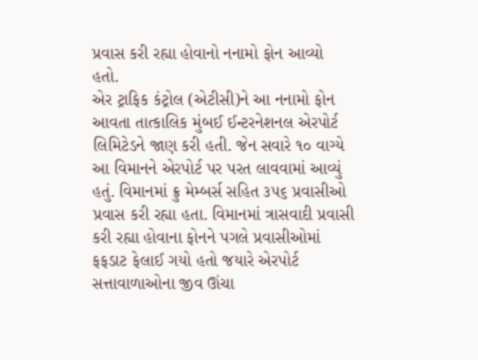પ્રવાસ કરી રહ્યા હોવાનો નનામો ફોન આવ્યો હતો.
એર ટ્રાફિક કંટ્રોલ (એટીસી)ને આ નનામો ફોન આવતા તાત્કાલિક મુંબઈ ઈન્ટરનેશનલ એરપોર્ટ લિમિટેડને જાણ કરી હતી. જેન સવારે ૧૦ વાગ્યે આ વિમાનને એરપોર્ટ પર પરત લાવવામાં આવ્યું હતું. વિમાનમાં ક્રુ મેમ્બર્સ સહિત ૩૫૬ પ્રવાસીઓ પ્રવાસ કરી રહ્યા હતા. વિમાનમાં ત્રાસવાદી પ્રવાસી કરી રહ્યા હોવાના ફોનને પગલે પ્રવાસીઓમાં ફફડાટ ફેલાઈ ગયો હતો જયારે એરપોર્ટ સત્તાવાળાઓના જીવ ઊંચા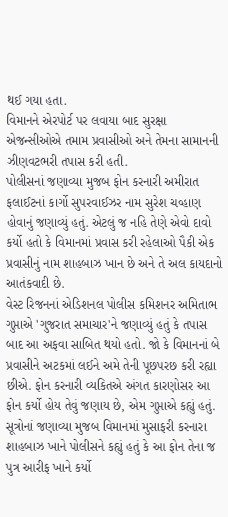થઈ ગયા હતા.
વિમાનને એરપોર્ટ પર લવાયા બાદ સુરક્ષા એજન્સીઓએ તમામ પ્રવાસીઓ અને તેમના સામાનની ઝીણવટભરી તપાસ કરી હતી.
પોલીસનાં જણાવ્યા મુજબ ફોન કરનારી અમીરાત ફલાઈટનાં કાર્ગો સુપરવાઈઝર નામ સુરેશ ચવ્હાણ હોવાનું જણાવ્યું હતું. એટલું જ નહિ તેણે એવો દાવો કર્યો હતો કે વિમાનમાં પ્રવાસ કરી રહેલાઓ પૈકી એક પ્રવાસીનું નામ શાહબાઝ ખાન છે અને તે અલ કાયદાનો આતંકવાદી છે.
વેસ્ટ રિજનનાં એડિશનલ પોલીસ કમિશનર અમિતાભ ગુપ્તાએ 'ગુજરાત સમાચાર'ને જણાવ્યું હતું કે તપાસ બાદ આ અફવા સાબિત થયો હતો. જો કે વિમાનનાં બે પ્રવાસીને અટકમાં લઈને અમે તેની પૂછપરછ કરી રહ્યા છીએ. ફોન કરનારી વ્યકિતએ અંગત કારણોસર આ ફોન કર્યો હોય તેવું જણાય છે, એમ ગુપ્તાએ કહ્યું હતું.
સૂત્રોનાં જણાવ્યા મુજબ વિમાનમાં મુસાફરી કરનારા શાહબાઝ ખાને પોલીસને કહ્યું હતું કે આ ફોન તેના જ પુત્ર આરીફ ખાને કર્યો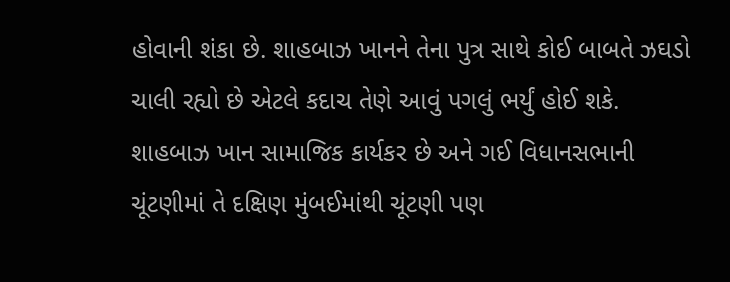હોવાની શંકા છે. શાહબાઝ ખાનને તેના પુત્ર સાથે કોઈ બાબતે ઝઘડો ચાલી રહ્યો છે એટલે કદાચ તેણે આવું પગલું ભર્યું હોઈ શકે.
શાહબાઝ ખાન સામાજિક કાર્યકર છે અને ગઈ વિધાનસભાની ચૂંટણીમાં તે દક્ષિણ મુંબઈમાંથી ચૂંટણી પણ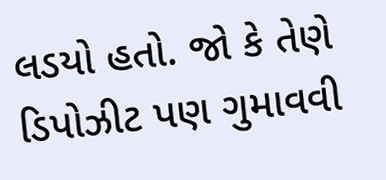લડયો હતો. જો કે તેણે ડિપોઝીટ પણ ગુમાવવી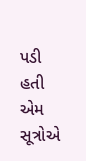પડી હતી એમ સૂત્રોએ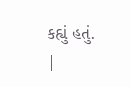કહ્યું હતું.
|